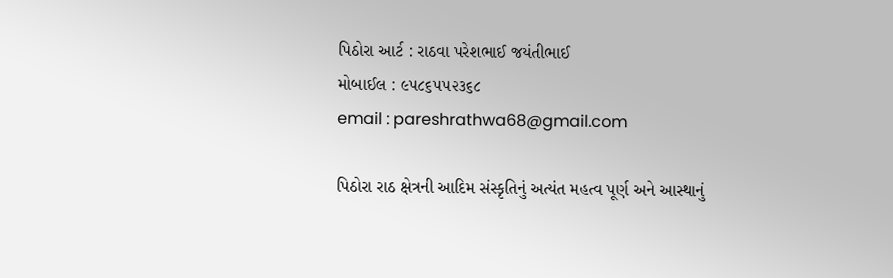પિઠોરા આર્ટ : રાઠવા પરેશભાઈ જયંતીભાઈ
મોબાઈલ : ૯૫૮૬૫૫૨૩૬૮
email : pareshrathwa68@gmail.com

પિઠોરા રાઠ ક્ષેત્રની આદિમ સંસ્કૃતિનું અત્યંત મહત્વ પૂર્ણ અને આસ્થાનું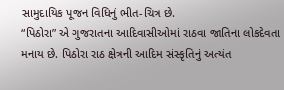સામુદાયિક પૂજન વિધિનું ભીત-ચિત્ર છે.
“પિઠોરા” એ ગુજરાતના આદિવાસીઓમાં રાઠવા જાતિના લોકદેવતા મનાય છે. પિઠોરા રાઠ ક્ષેત્રની આદિમ સંસ્કૃતિનું અત્યંત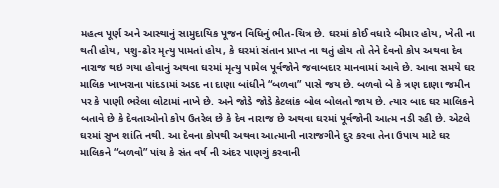મહત્વ પૂર્ણ અને આસ્થાનું સામુદાયિક પૂજન વિધિનું ભીત-ચિત્ર છે. ઘરમાં કોઈ વધારે બીમાર હોય, ખેતી ના થતી હોય, પશુ-ઢોર મૃત્યુ પામતાં હોય, કે ઘરમાં સંતાન પ્રાપ્ત ના થતું હોય તો તેને દેવનો કોપ અથવા દેવ નારાજ થઇ ગયા હોવાનું અથવા ઘરમાં મૃત્યુ પામેલ પૂર્વજોને જવાબદાર માનવામાં આવે છે. આવા સમયે ઘર માલિક ખાખરાના પાંદડામાં અડદ ના દાણા બાંધીને “બળવા” પાસે જય છે. બળવો બે કે ત્રણ દાણા જમીન પર કે પાણી ભરેલા લોટામાં નાખે છે. અને જોડે જોડે કેટલાંક બોલ બોલતો જાય છે. ત્યાર બાદ ઘર માલિકને બતાવે છે કે દેવતાઓનો કોપ ઉતરેલ છે કે દેવ નારાજ છે અથવા ઘરમાં પૂર્વજોની આત્મ નડી રહી છે. એટલે ઘરમાં સુખ શાંતિ નથી. આ દેવના કોપથી અથવા આત્માની નારાજગીને દુર કરવા તેના ઉપાય માટે ઘર માલિકને “બળવો” પાંચ કે સંત વર્ષ ની અંદર પાણગું કરવાની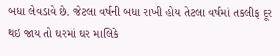બધા લેવડાવે છે. જેટલા વર્ષની બધા રાખી હોય તેટલા વર્ષમાં તકલીફ દૂર થઇ જાય તો ઘરમાં ઘર માલિકે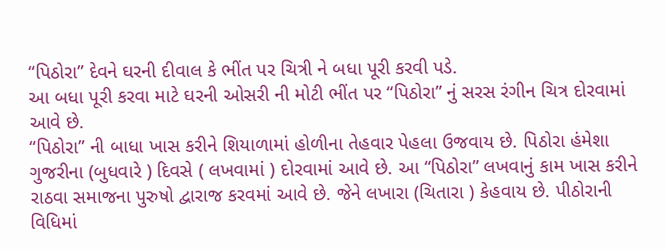“પિઠોરા” દેવને ઘરની દીવાલ કે ભીંત પર ચિત્રી ને બધા પૂરી કરવી પડે.
આ બધા પૂરી કરવા માટે ઘરની ઓસરી ની મોટી ભીંત પર “પિઠોરા” નું સરસ રંગીન ચિત્ર દોરવામાં આવે છે.
“પિઠોરા” ની બાધા ખાસ કરીને શિયાળામાં હોળીના તેહવાર પેહલા ઉજવાય છે. પિઠોરા હંમેશા ગુજરીના (બુધવારે ) દિવસે ( લખવામાં ) દોરવામાં આવે છે. આ “પિઠોરા” લખવાનું કામ ખાસ કરીને રાઠવા સમાજના પુરુષો દ્વારાજ કરવમાં આવે છે. જેને લખારા (ચિતારા ) કેહવાય છે. પીઠોરાની વિધિમાં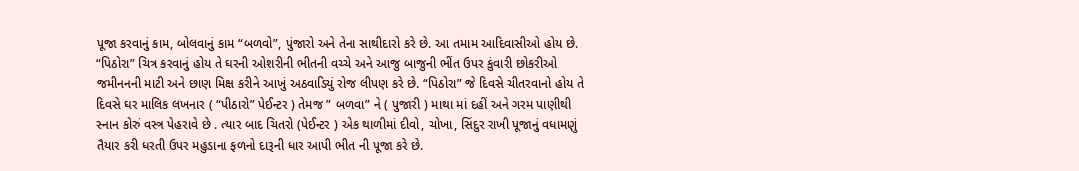પૂજા કરવાનું કામ, બોલવાનું કામ “બળવો”, પુંજારો અને તેના સાથીદારો કરે છે. આ તમામ આદિવાસીઓ હોય છે.
“પિઠોરા” ચિત્ર કરવાનું હોય તે ઘરની ઓશરીની ભીતની વચ્ચે અને આજુ બાજુની ભીંત ઉપર કુંવારી છોકરીઓ જમીનનની માટી અને છાણ મિક્ષ કરીને આખું અઠવાડિયું રોજ લીપણ કરે છે. “પિઠોરા” જે દિવસે ચીતરવાનો હોય તે દિવસે ઘર માલિક લખનાર ( “પીઠારો” પેઈન્ટર ) તેમજ ” બળવા” ને ( પુજારી ) માથા માં દહીં અને ગરમ પાણીથી સ્નાન કોરું વસ્ત્ર પેહરાવે છે . ત્યાર બાદ ચિતરો (પેઈન્ટર ) એક થાળીમાં દીવો, ચોખા, સિંદુર રાખી પૂજાનું વધામણું તૈયાર કરી ધરતી ઉપર મહુડાના ફળનો દારૂની ધાર આપી ભીત ની પૂજા કરે છે.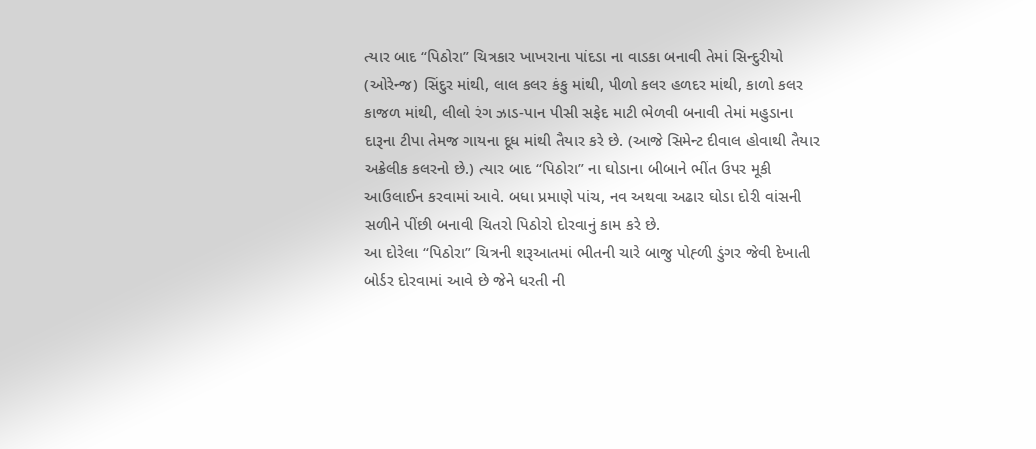ત્યાર બાદ “પિઠોરા” ચિત્રકાર ખાખરાના પાંદડા ના વાડકા બનાવી તેમાં સિન્દુરીયો (ઓરેન્જ) સિંદુર માંથી, લાલ કલર કંકુ માંથી, પીળો કલર હળદર માંથી, કાળો કલર કાજળ માંથી, લીલો રંગ ઝાડ-પાન પીસી સફેદ માટી ભેળવી બનાવી તેમાં મહુડાના દારૂના ટીપા તેમજ ગાયના દૂધ માંથી તૈયાર કરે છે. (આજે સિમેન્ટ દીવાલ હોવાથી તૈયાર અક્રેલીક કલરનો છે.) ત્યાર બાદ “પિઠોરા” ના ઘોડાના બીબાને ભીંત ઉપર મૂકી આઉલાઈન કરવામાં આવે. બધા પ્રમાણે પાંચ, નવ અથવા અઢાર ઘોડા દોરી વાંસની સળીને પીંછી બનાવી ચિતરો પિઠોરો દોરવાનું કામ કરે છે.
આ દોરેલા “પિઠોરા” ચિત્રની શરૂઆતમાં ભીતની ચારે બાજુ પોહ્ળી ડુંગર જેવી દેખાતી બોર્ડર દોરવામાં આવે છે જેને ધરતી ની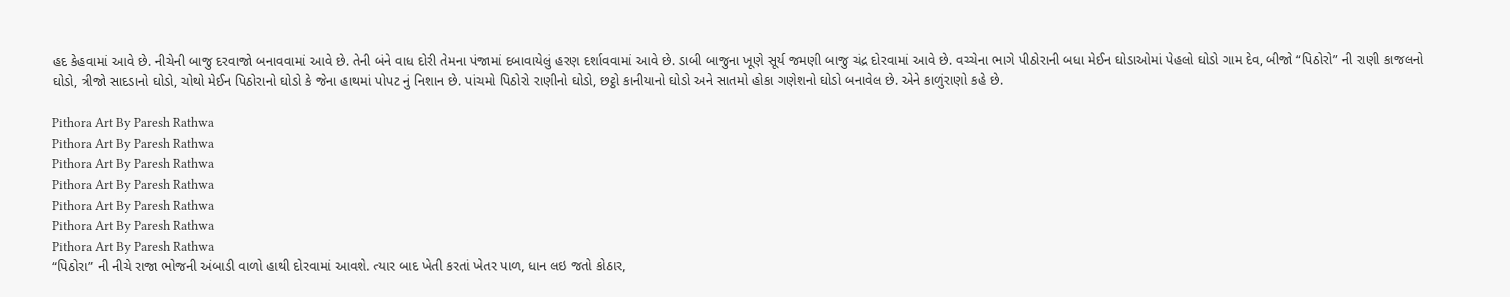હદ કેહવામાં આવે છે. નીચેની બાજુ દરવાજો બનાવવામાં આવે છે. તેની બંને વાધ દોરી તેમના પંજામાં દબાવાયેલું હરણ દર્શાવવામાં આવે છે. ડાબી બાજુના ખૂણે સૂર્ય જમણી બાજુ ચંદ્ર દોરવામાં આવે છે. વચ્ચેના ભાગે પીઠોરાની બધા મેઈન ઘોડાઓમાં પેહલો ઘોડો ગામ દેવ, બીજો “પિઠોરો” ની રાણી કાજલનો ઘોડો, ત્રીજો સાદડાનો ઘોડો, ચોથો મેઈન પિઠોરાનો ઘોડો કે જેના હાથમાં પોપટ નું નિશાન છે. પાંચમો પિઠોરો રાણીનો ઘોડો, છટ્ઠો કાનીયાનો ઘોડો અને સાતમો હોકા ગણેશનો ઘોડો બનાવેલ છે. એને કાળુંરાણો કહે છે.

Pithora Art By Paresh Rathwa
Pithora Art By Paresh Rathwa
Pithora Art By Paresh Rathwa
Pithora Art By Paresh Rathwa
Pithora Art By Paresh Rathwa
Pithora Art By Paresh Rathwa
Pithora Art By Paresh Rathwa
“પિઠોરા” ની નીચે રાજા ભોજની અંબાડી વાળો હાથી દોરવામાં આવશે. ત્યાર બાદ ખેતી કરતાં ખેતર પાળ, ધાન લઇ જતો કોઠાર,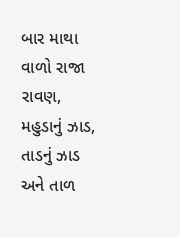બાર માથા વાળો રાજા રાવણ, મહુડાનું ઝાડ, તાડનું ઝાડ અને તાળ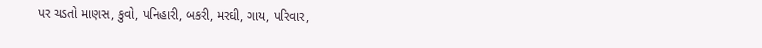પર ચડતો માણસ, કુવો, પનિહારી, બકરી, મરઘી, ગાય, પરિવાર,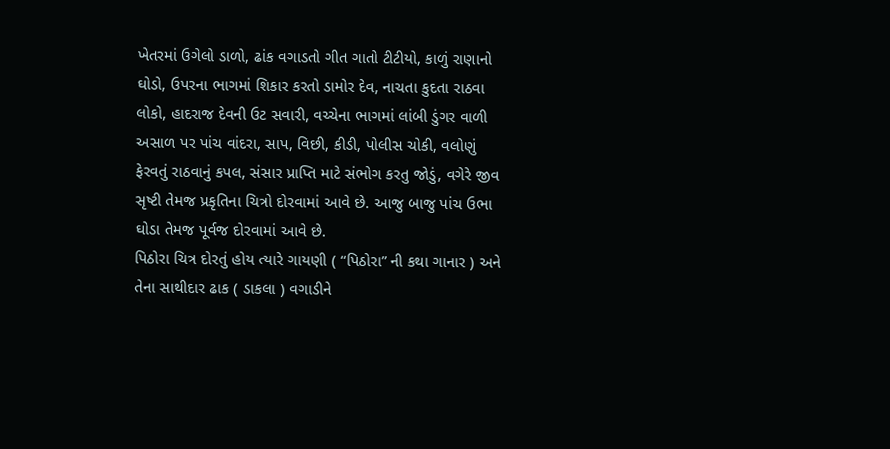ખેતરમાં ઉગેલો ડાળો, ઢાંક વગાડતો ગીત ગાતો ટીટીયો, કાળું રાણાનો ઘોડો, ઉપરના ભાગમાં શિકાર કરતો ડામોર દેવ, નાચતા કુદતા રાઠવા લોકો, હાદરાજ દેવની ઉટ સવારી, વચ્ચેના ભાગમાં લાંબી ડુંગર વાળી અસાળ પર પાંચ વાંદરા, સાપ, વિછી, કીડી, પોલીસ ચોકી, વલોણું ફેરવતું રાઠવાનું કપલ, સંસાર પ્રાપ્તિ માટે સંભોગ કરતુ જોડું, વગેરે જીવ સૃષ્ટી તેમજ પ્રકૃતિના ચિત્રો દોરવામાં આવે છે. આજુ બાજુ પાંચ ઉભા ઘોડા તેમજ પૂર્વજ દોરવામાં આવે છે.
પિઠોરા ચિત્ર દોરતું હોય ત્યારે ગાયણી ( “પિઠોરા” ની કથા ગાનાર ) અને તેના સાથીદાર ઢાક ( ડાકલા ) વગાડીને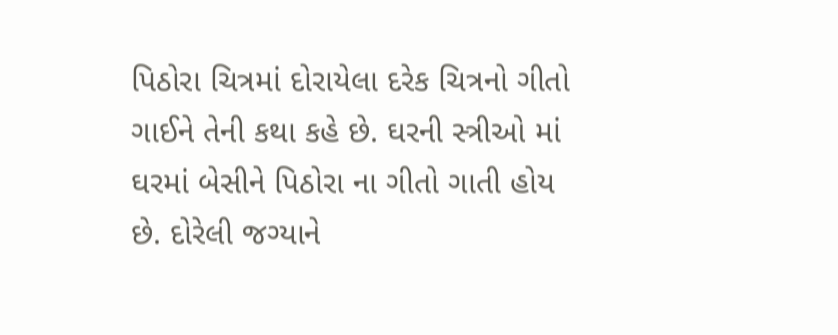પિઠોરા ચિત્રમાં દોરાયેલા દરેક ચિત્રનો ગીતો ગાઈને તેની કથા કહે છે. ઘરની સ્ત્રીઓ માં ઘરમાં બેસીને પિઠોરા ના ગીતો ગાતી હોય છે. દોરેલી જગ્યાને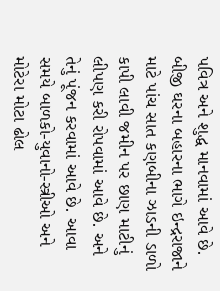પવિત્ર અને શુદ્ધ માનવામાં આવે છે. બીજી ઘરના બહારના ભાગે ઇન્દ્રરાજાને માટે પાંચ સાત કણબીના ઝાડની ડાળો કાપી લાવી જમીન પર છાણ માટીનું લીપણ કરી રોપવામાં આવે છે. અને તેનું પૂંજન કરવામાં આવે છે. આવા સમયે બાળકો-યુવાનો-સ્ત્રીઓ અને મોટેરા મોટા ઢોલ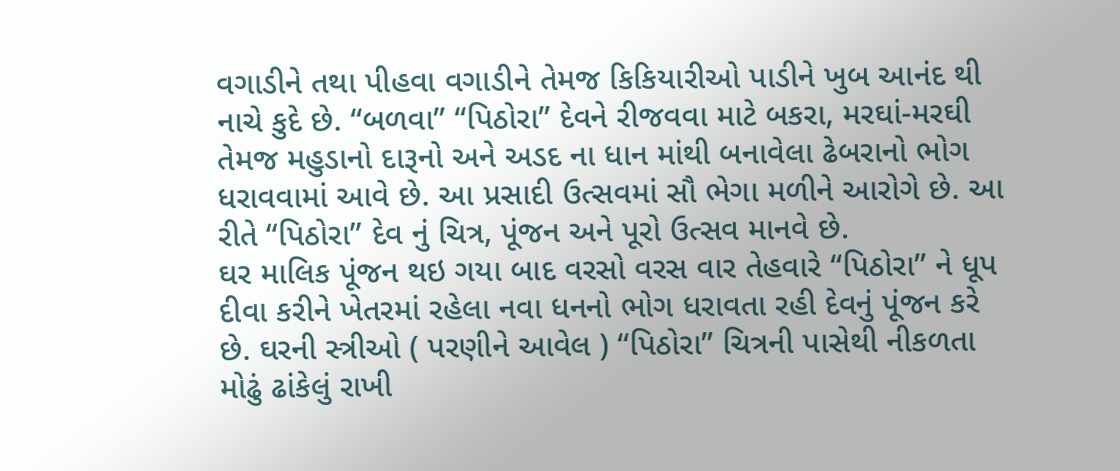વગાડીને તથા પીહવા વગાડીને તેમજ કિકિયારીઓ પાડીને ખુબ આનંદ થી નાચે કુદે છે. “બળવા” “પિઠોરા” દેવને રીજવવા માટે બકરા, મરઘાં-મરઘી તેમજ મહુડાનો દારૂનો અને અડદ ના ધાન માંથી બનાવેલા ઢેબરાનો ભોગ ધરાવવામાં આવે છે. આ પ્રસાદી ઉત્સવમાં સૌ ભેગા મળીને આરોગે છે. આ રીતે “પિઠોરા” દેવ નું ચિત્ર, પૂંજન અને પૂરો ઉત્સવ માનવે છે.
ઘર માલિક પૂંજન થઇ ગયા બાદ વરસો વરસ વાર તેહવારે “પિઠોરા” ને ધૂપ દીવા કરીને ખેતરમાં રહેલા નવા ધનનો ભોગ ધરાવતા રહી દેવનું પૂંજન કરે છે. ઘરની સ્ત્રીઓ ( પરણીને આવેલ ) “પિઠોરા” ચિત્રની પાસેથી નીકળતા મોઢું ઢાંકેલું રાખી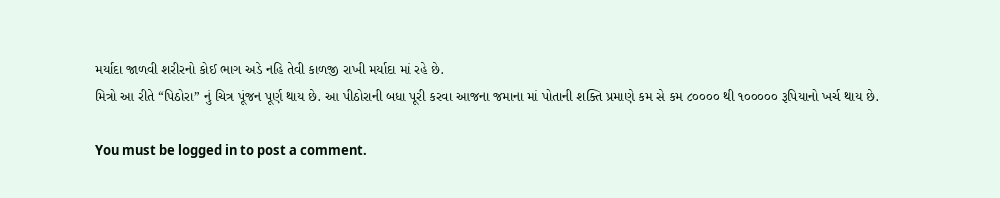મર્યાદા જાળવી શરીરનો કોઈ ભાગ અડે નહિ તેવી કાળજી રાખી મર્યાદા માં રહે છે.
મિત્રો આ રીતે “પિઠોરા” નું ચિત્ર પૂંજન પૂર્ણ થાય છે. આ પીઠોરાની બધા પૂરી કરવા આજના જમાના માં પોતાની શક્તિ પ્રમાણે કમ સે કમ ૮૦૦૦૦ થી ૧૦૦૦૦૦ રૂપિયાનો ખર્ચ થાય છે.

You must be logged in to post a comment.